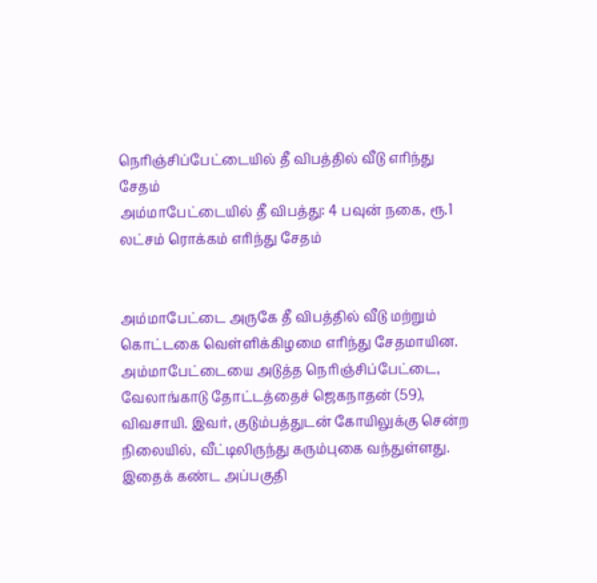நெரிஞ்சிப்பேட்டையில் தீ விபத்தில் வீடு எரிந்து சேதம்
அம்மாபேட்டையில் தீ விபத்து: 4 பவுன் நகை, ரூ.1 லட்சம் ரொக்கம் எரிந்து சேதம்


அம்மாபேட்டை அருகே தீ விபத்தில் வீடு மற்றும் கொட்டகை வெள்ளிக்கிழமை எரிந்து சேதமாயின.
அம்மாபேட்டையை அடுத்த நெரிஞ்சிப்பேட்டை, வேலாங்காடு தோட்டத்தைச் ஜெகநாதன் (59), விவசாயி. இவர், குடும்பத்துடன் கோயிலுக்கு சென்ற நிலையில், வீட்டிலிருந்து கரும்புகை வந்துள்ளது.
இதைக் கண்ட அப்பகுதி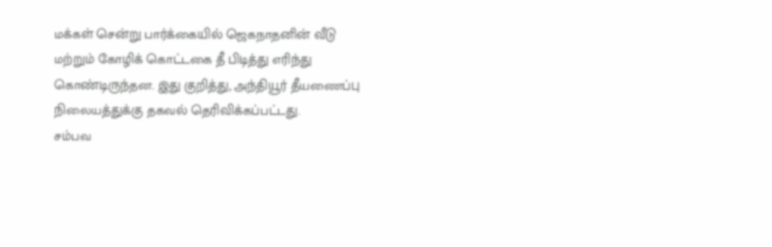மக்கள் சென்று பார்க்கையில் ஜெகநாதனின் வீடு மற்றும் கோழிக் கொட்டகை தீ பிடித்து எரிந்து கொண்டிருந்தன. இது குறித்து, அந்தியூர் தீயணைப்பு நிலையத்துக்கு தகவல் தெரிவிக்கப்பட்டது.
சம்பவ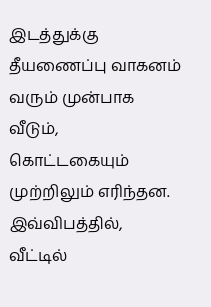இடத்துக்கு தீயணைப்பு வாகனம் வரும் முன்பாக வீடும், கொட்டகையும் முற்றிலும் எரிந்தன. இவ்விபத்தில், வீட்டில்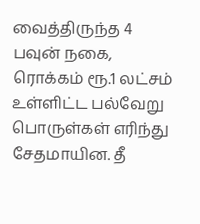வைத்திருந்த 4 பவுன் நகை, ரொக்கம் ரூ.1 லட்சம் உள்ளிட்ட பல்வேறு பொருள்கள் எரிந்து சேதமாயின. தீ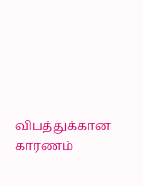விபத்துக்கான காரணம்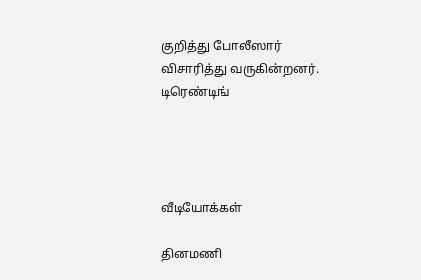குறித்து போலீஸார் விசாரித்து வருகின்றனர்.
டிரெண்டிங்




வீடியோக்கள்

தினமணி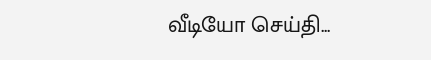வீடியோ செய்தி...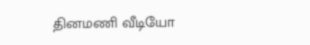தினமணி வீடியோ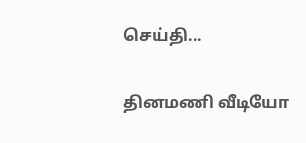செய்தி...

தினமணி வீடியோ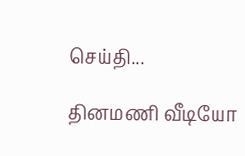செய்தி...

தினமணி வீடியோ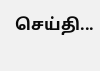செய்தி...